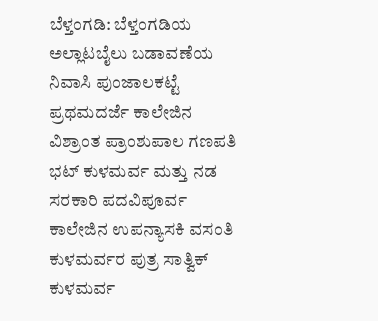ಬೆಳ್ತಂಗಡಿ: ಬೆಳ್ತಂಗಡಿಯ ಅಲ್ಲಾಟಬೈಲು ಬಡಾವಣೆಯ ನಿವಾಸಿ ಪುಂಜಾಲಕಟ್ಟೆ ಪ್ರಥಮದರ್ಜೆ ಕಾಲೇಜಿನ ವಿಶ್ರಾಂತ ಪ್ರಾಂಶುಪಾಲ ಗಣಪತಿ ಭಟ್ ಕುಳಮರ್ವ ಮತ್ತು ನಡ ಸರಕಾರಿ ಪದವಿಪೂರ್ವ ಕಾಲೇಜಿನ ಉಪನ್ಯಾಸಕಿ ವಸಂತಿ ಕುಳಮರ್ವರ ಪುತ್ರ ಸಾತ್ವಿಕ್ ಕುಳಮರ್ವ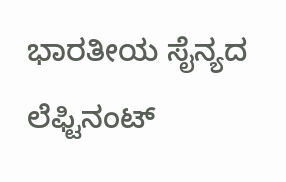ಭಾರತೀಯ ಸೈನ್ಯದ ಲೆಫ್ಟಿನಂಟ್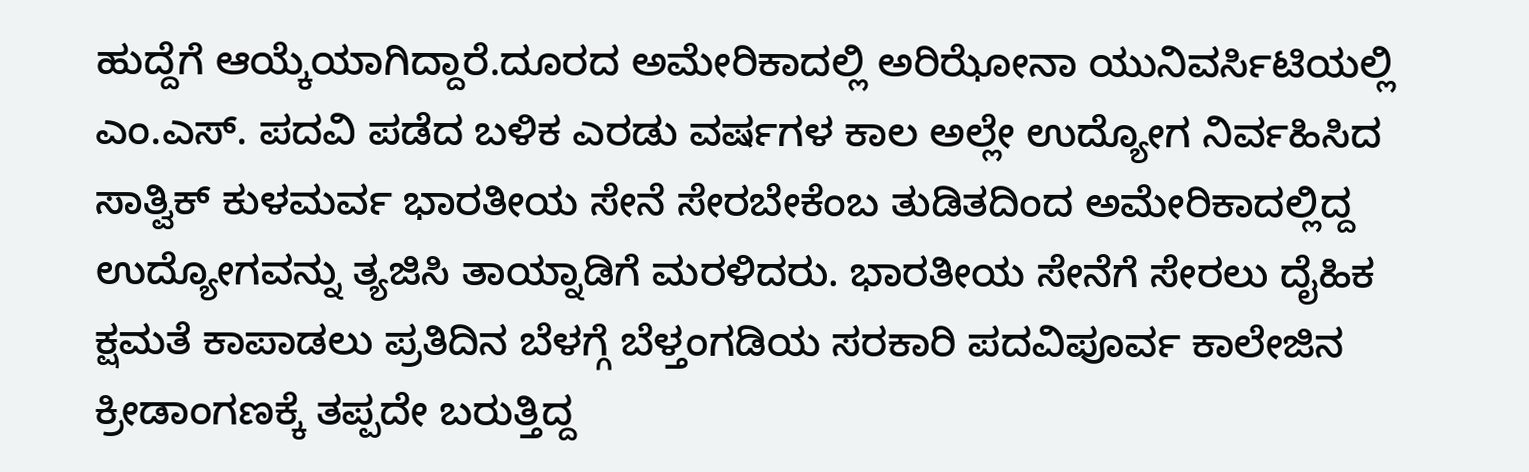ಹುದ್ದೆಗೆ ಆಯ್ಕೆಯಾಗಿದ್ದಾರೆ.ದೂರದ ಅಮೇರಿಕಾದಲ್ಲಿ ಅರಿಝೋನಾ ಯುನಿವರ್ಸಿಟಿಯಲ್ಲಿ ಎಂ.ಎಸ್. ಪದವಿ ಪಡೆದ ಬಳಿಕ ಎರಡು ವರ್ಷಗಳ ಕಾಲ ಅಲ್ಲೇ ಉದ್ಯೋಗ ನಿರ್ವಹಿಸಿದ ಸಾತ್ವಿಕ್ ಕುಳಮರ್ವ ಭಾರತೀಯ ಸೇನೆ ಸೇರಬೇಕೆಂಬ ತುಡಿತದಿಂದ ಅಮೇರಿಕಾದಲ್ಲಿದ್ದ ಉದ್ಯೋಗವನ್ನು ತ್ಯಜಿಸಿ ತಾಯ್ನಾಡಿಗೆ ಮರಳಿದರು. ಭಾರತೀಯ ಸೇನೆಗೆ ಸೇರಲು ದೈಹಿಕ ಕ್ಷಮತೆ ಕಾಪಾಡಲು ಪ್ರತಿದಿನ ಬೆಳಗ್ಗೆ ಬೆಳ್ತಂಗಡಿಯ ಸರಕಾರಿ ಪದವಿಪೂರ್ವ ಕಾಲೇಜಿನ ಕ್ರೀಡಾಂಗಣಕ್ಕೆ ತಪ್ಪದೇ ಬರುತ್ತಿದ್ದ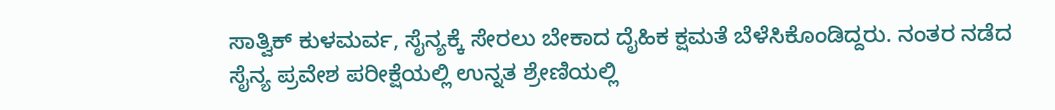ಸಾತ್ವಿಕ್ ಕುಳಮರ್ವ, ಸೈನ್ಯಕ್ಕೆ ಸೇರಲು ಬೇಕಾದ ದೈಹಿಕ ಕ್ಷಮತೆ ಬೆಳೆಸಿಕೊಂಡಿದ್ದರು. ನಂತರ ನಡೆದ ಸೈನ್ಯ ಪ್ರವೇಶ ಪರೀಕ್ಷೆಯಲ್ಲಿ ಉನ್ನತ ಶ್ರೇಣಿಯಲ್ಲಿ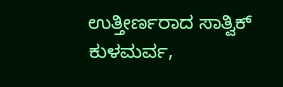ಉತ್ತೀರ್ಣರಾದ ಸಾತ್ವಿಕ್ ಕುಳಮರ್ವ,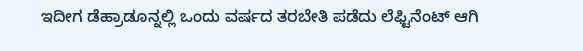ಇದೀಗ ಡೆಹ್ರಾಡೂನ್ನಲ್ಲಿ ಒಂದು ವರ್ಷದ ತರಬೇತಿ ಪಡೆದು ಲೆಫ್ಟಿನೆಂಟ್ ಆಗಿ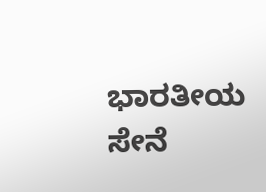ಭಾರತೀಯ ಸೇನೆ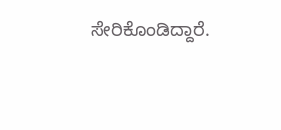ಸೇರಿಕೊಂಡಿದ್ದಾರೆ.